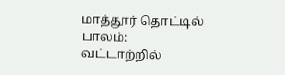மாத்தூர் தொட்டில் பாலம்:
வட்டாற்றில்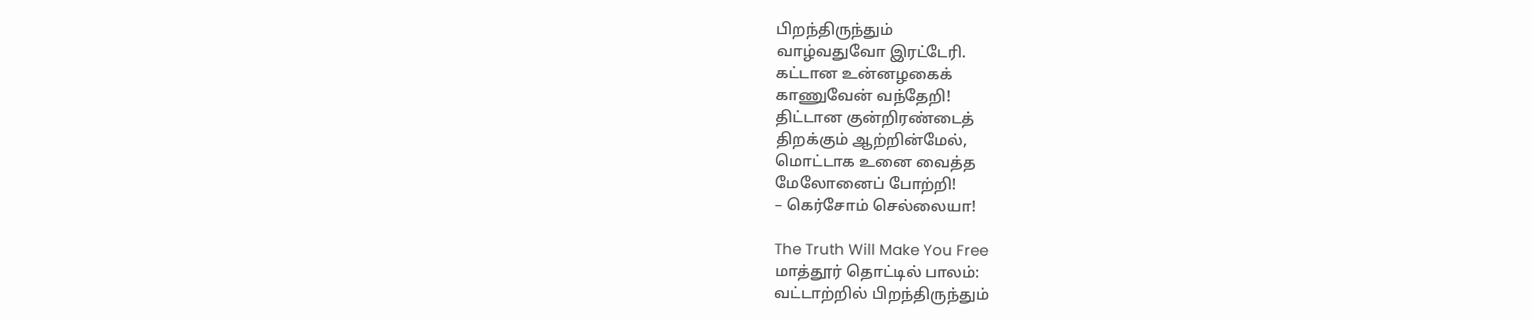பிறந்திருந்தும்
வாழ்வதுவோ இரட்டேரி.
கட்டான உன்னழகைக்
காணுவேன் வந்தேறி!
திட்டான குன்றிரண்டைத்
திறக்கும் ஆற்றின்மேல்,
மொட்டாக உனை வைத்த
மேலோனைப் போற்றி!
– கெர்சோம் செல்லையா!

The Truth Will Make You Free
மாத்தூர் தொட்டில் பாலம்:
வட்டாற்றில் பிறந்திருந்தும்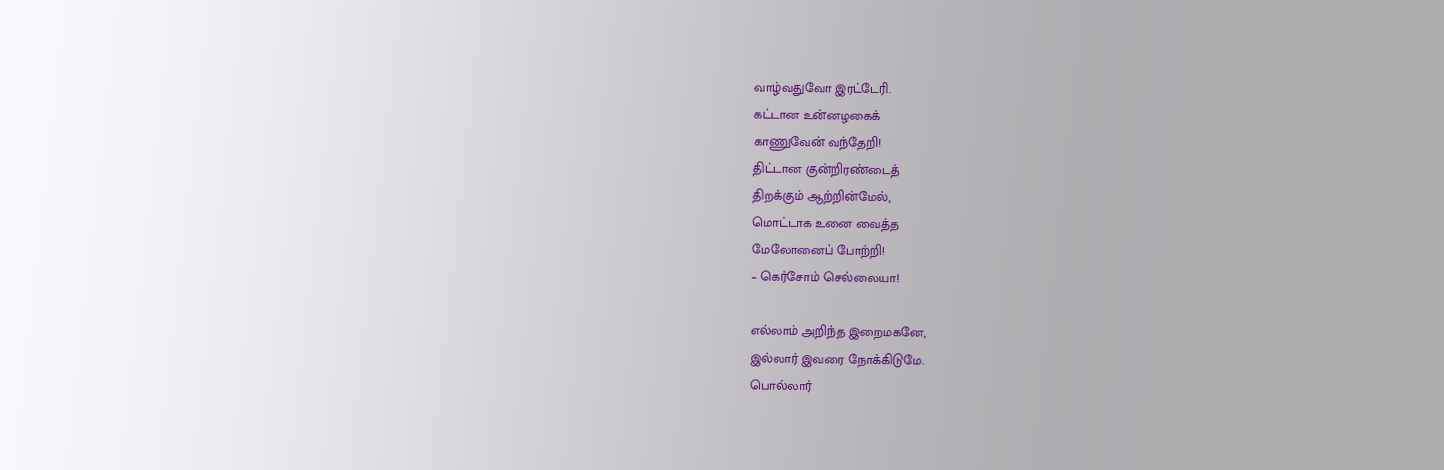வாழ்வதுவோ இரட்டேரி.
கட்டான உன்னழகைக்
காணுவேன் வந்தேறி!
திட்டான குன்றிரண்டைத்
திறக்கும் ஆற்றின்மேல்,
மொட்டாக உனை வைத்த
மேலோனைப் போற்றி!
– கெர்சோம் செல்லையா!

எல்லாம் அறிந்த இறைமகனே,
இல்லார் இவரை நோக்கிடுமே.
பொல்லார்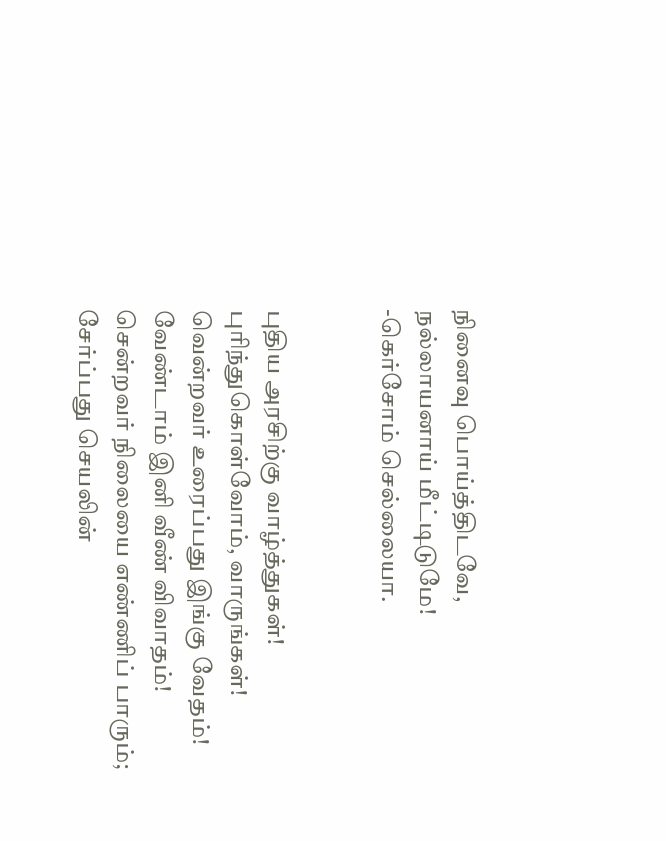நினைவு பொய்த்திடவே,
நல்லாயனாய் மீட்டிடுமே!
-கெர்சோம் செல்லையா.


புதிய அரசிற்கு வாழ்த்துகள்!
புரிந்துகொள்வோம், வாருங்கள்!
வென்றவர் உரைப்பது இங்கு வேதம்!
வேண்டாம் இனி வீண் விவாதம்!
சென்றவர் நிலையை எண்ணிப் பாரும்;
சேர்ப்பது செயலின்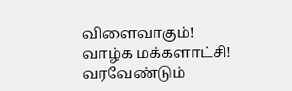விளைவாகும்!
வாழ்க மக்களாட்சி!
வரவேண்டும்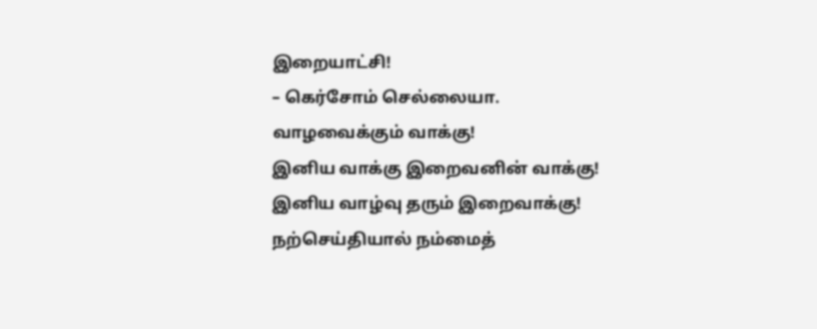இறையாட்சி!
– கெர்சோம் செல்லையா.
வாழவைக்கும் வாக்கு!
இனிய வாக்கு இறைவனின் வாக்கு!
இனிய வாழ்வு தரும் இறைவாக்கு!
நற்செய்தியால் நம்மைத்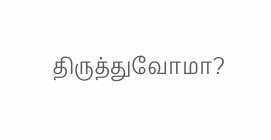திருத்துவோமா?